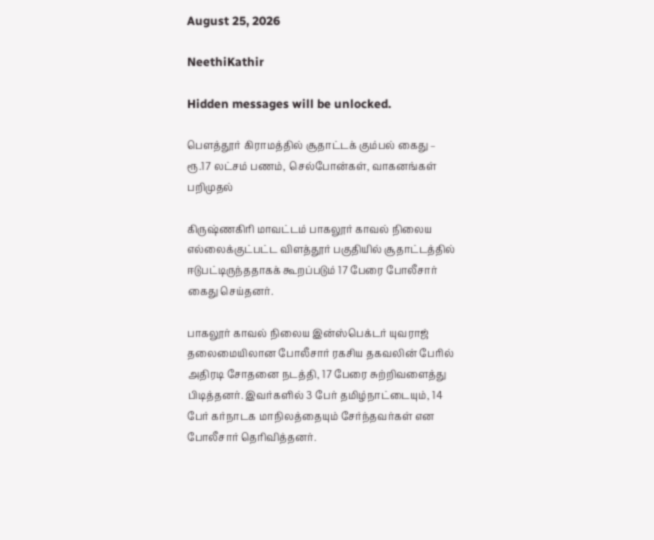August 25, 2026

NeethiKathir

Hidden messages will be unlocked.

பெளத்தூர் கிராமத்தில் சூதாட்டக் கும்பல் கைது – ரூ.17 லட்சம் பணம், செல்போன்கள், வாகனங்கள் பறிமுதல்

கிருஷ்ணகிரி மாவட்டம் பாகலூர் காவல் நிலைய எல்லைக்குட்பட்ட விளத்தூர் பகுதியில் சூதாட்டத்தில் ஈடுபட்டிருந்ததாகக் கூறப்படும் 17 பேரை போலீசார் கைது செய்தனர்.

பாகலூர் காவல் நிலைய இன்ஸ்பெக்டர் யுவராஜ் தலைமையிலான போலீசார் ரகசிய தகவலின் பேரில் அதிரடி சோதனை நடத்தி, 17 பேரை சுற்றிவளைத்து பிடித்தனர். இவர்களில் 3 பேர் தமிழ்நாட்டையும், 14 பேர் கர்நாடக மாநிலத்தையும் சேர்ந்தவர்கள் என போலீசார் தெரிவித்தனர்.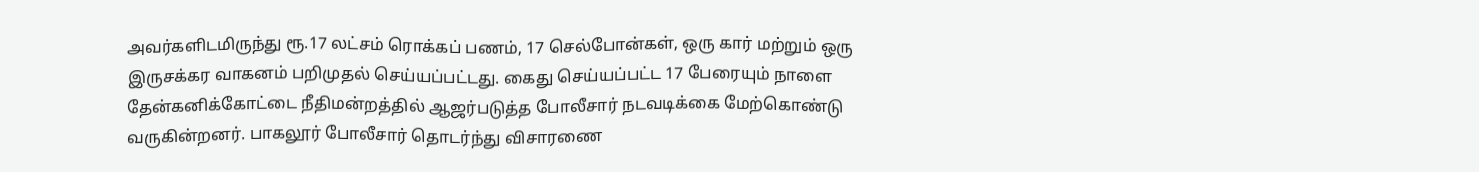அவர்களிடமிருந்து ரூ.17 லட்சம் ரொக்கப் பணம், 17 செல்போன்கள், ஒரு கார் மற்றும் ஒரு இருசக்கர வாகனம் பறிமுதல் செய்யப்பட்டது. கைது செய்யப்பட்ட 17 பேரையும் நாளை தேன்கனிக்கோட்டை நீதிமன்றத்தில் ஆஜர்படுத்த போலீசார் நடவடிக்கை மேற்கொண்டு வருகின்றனர். பாகலூர் போலீசார் தொடர்ந்து விசாரணை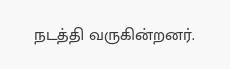நடத்தி வருகின்றனர்.